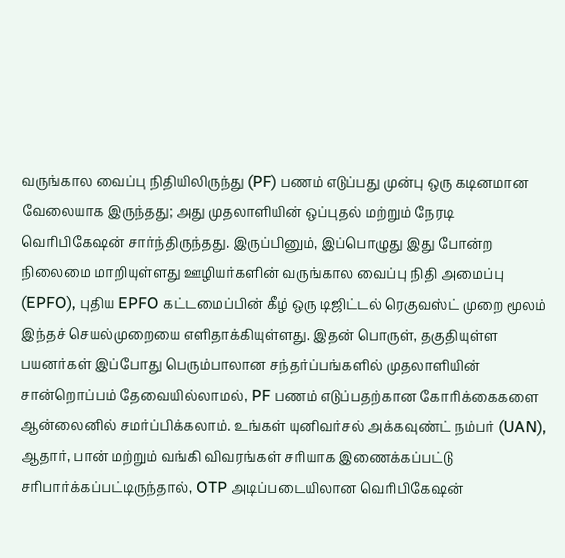வருங்கால வைப்பு நிதியிலிருந்து (PF) பணம் எடுப்பது முன்பு ஒரு கடினமான வேலையாக இருந்தது; அது முதலாளியின் ஒப்புதல் மற்றும் நேரடி வெரிபிகேஷன் சார்ந்திருந்தது. இருப்பினும், இப்பொழுது இது போன்ற நிலைமை மாறியுள்ளது ஊழியர்களின் வருங்கால வைப்பு நிதி அமைப்பு (EPFO), புதிய EPFO கட்டமைப்பின் கீழ் ஒரு டிஜிட்டல் ரெகுவஸ்ட் முறை மூலம் இந்தச் செயல்முறையை எளிதாக்கியுள்ளது. இதன் பொருள், தகுதியுள்ள பயனர்கள் இப்போது பெரும்பாலான சந்தர்ப்பங்களில் முதலாளியின் சான்றொப்பம் தேவையில்லாமல், PF பணம் எடுப்பதற்கான கோரிக்கைகளை ஆன்லைனில் சமர்ப்பிக்கலாம். உங்கள் யுனிவர்சல் அக்கவுண்ட் நம்பர் (UAN), ஆதார், பான் மற்றும் வங்கி விவரங்கள் சரியாக இணைக்கப்பட்டு சரிபார்க்கப்பட்டிருந்தால், OTP அடிப்படையிலான வெரிபிகேஷன்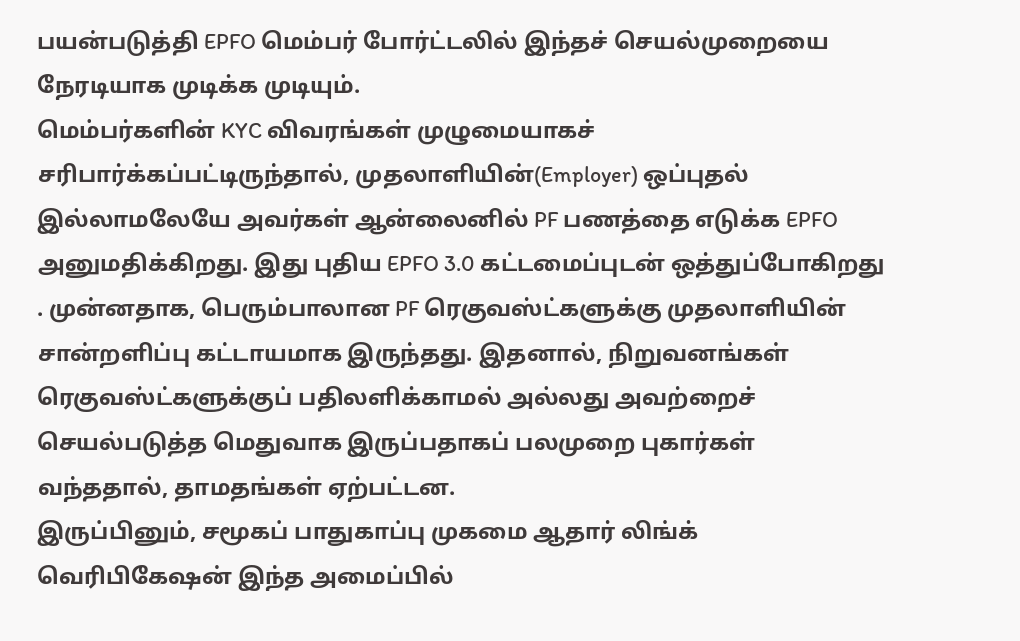பயன்படுத்தி EPFO மெம்பர் போர்ட்டலில் இந்தச் செயல்முறையை நேரடியாக முடிக்க முடியும்.
மெம்பர்களின் KYC விவரங்கள் முழுமையாகச் சரிபார்க்கப்பட்டிருந்தால், முதலாளியின்(Employer) ஒப்புதல் இல்லாமலேயே அவர்கள் ஆன்லைனில் PF பணத்தை எடுக்க EPFO அனுமதிக்கிறது. இது புதிய EPFO 3.0 கட்டமைப்புடன் ஒத்துப்போகிறது . முன்னதாக, பெரும்பாலான PF ரெகுவஸ்ட்களுக்கு முதலாளியின் சான்றளிப்பு கட்டாயமாக இருந்தது. இதனால், நிறுவனங்கள் ரெகுவஸ்ட்களுக்குப் பதிலளிக்காமல் அல்லது அவற்றைச் செயல்படுத்த மெதுவாக இருப்பதாகப் பலமுறை புகார்கள் வந்ததால், தாமதங்கள் ஏற்பட்டன.
இருப்பினும், சமூகப் பாதுகாப்பு முகமை ஆதார் லிங்க் வெரிபிகேஷன் இந்த அமைப்பில்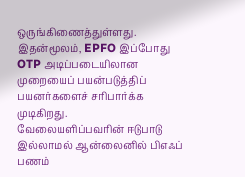ஒருங்கிணைத்துள்ளது. இதன்மூலம், EPFO இப்போது OTP அடிப்படையிலான முறையைப் பயன்படுத்திப் பயனர்களைச் சரிபார்க்க முடிகிறது.
வேலையளிப்பவரின் ஈடுபாடு இல்லாமல் ஆன்லைனில் பிஎஃப் பணம்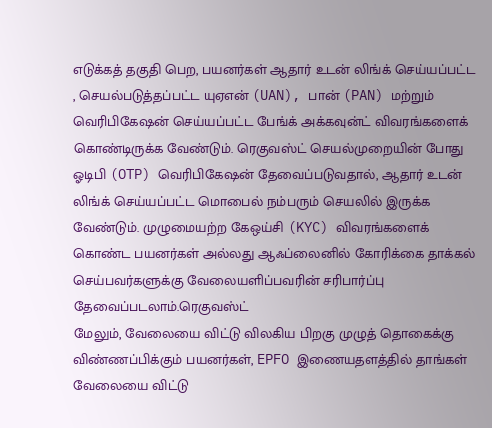எடுக்கத் தகுதி பெற, பயனர்கள் ஆதார் உடன் லிங்க் செய்யப்பட்ட , செயல்படுத்தப்பட்ட யுஏஎன் (UAN), பான் (PAN) மற்றும் வெரிபிகேஷன் செய்யப்பட்ட பேங்க் அக்கவுன்ட் விவரங்களைக் கொண்டிருக்க வேண்டும். ரெகுவஸ்ட் செயல்முறையின் போது ஓடிபி (OTP) வெரிபிகேஷன் தேவைப்படுவதால், ஆதார் உடன் லிங்க் செய்யப்பட்ட மொபைல் நம்பரும் செயலில் இருக்க வேண்டும். முழுமையற்ற கேஒய்சி (KYC) விவரங்களைக் கொண்ட பயனர்கள் அல்லது ஆஃப்லைனில் கோரிக்கை தாக்கல் செய்பவர்களுக்கு வேலையளிப்பவரின் சரிபார்ப்பு தேவைப்படலாம்.ரெகுவஸ்ட்
மேலும், வேலையை விட்டு விலகிய பிறகு முழுத் தொகைக்கு விண்ணப்பிக்கும் பயனர்கள், EPFO இணையதளத்தில் தாங்கள் வேலையை விட்டு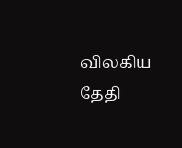விலகிய தேதி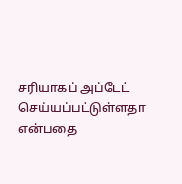சரியாகப் அப்டேட் செய்யப்பட்டுள்ளதா என்பதை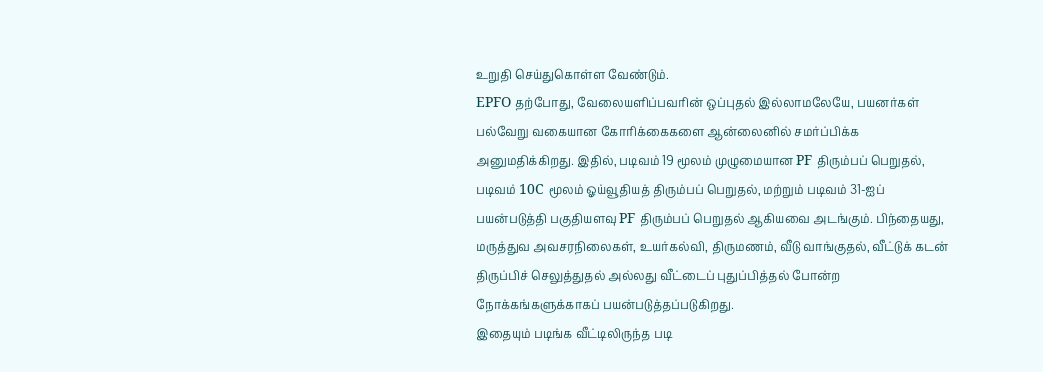உறுதி செய்துகொள்ள வேண்டும்.
EPFO தற்போது, வேலையளிப்பவரின் ஒப்புதல் இல்லாமலேயே, பயனர்கள் பல்வேறு வகையான கோரிக்கைகளை ஆன்லைனில் சமர்ப்பிக்க அனுமதிக்கிறது. இதில், படிவம் 19 மூலம் முழுமையான PF திரும்பப் பெறுதல், படிவம் 10C மூலம் ஓய்வூதியத் திரும்பப் பெறுதல், மற்றும் படிவம் 31-ஐப் பயன்படுத்தி பகுதியளவு PF திரும்பப் பெறுதல் ஆகியவை அடங்கும். பிந்தையது, மருத்துவ அவசரநிலைகள், உயர்கல்வி, திருமணம், வீடு வாங்குதல், வீட்டுக் கடன் திருப்பிச் செலுத்துதல் அல்லது வீட்டைப் புதுப்பித்தல் போன்ற நோக்கங்களுக்காகப் பயன்படுத்தப்படுகிறது.
இதையும் படிங்க வீட்டிலிருந்த படி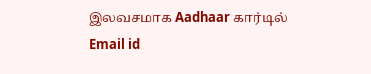இலவசமாக Aadhaar கார்டில் Email id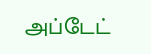அப்டேட்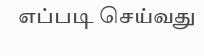எப்படி செய்வது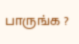பாருங்க ?